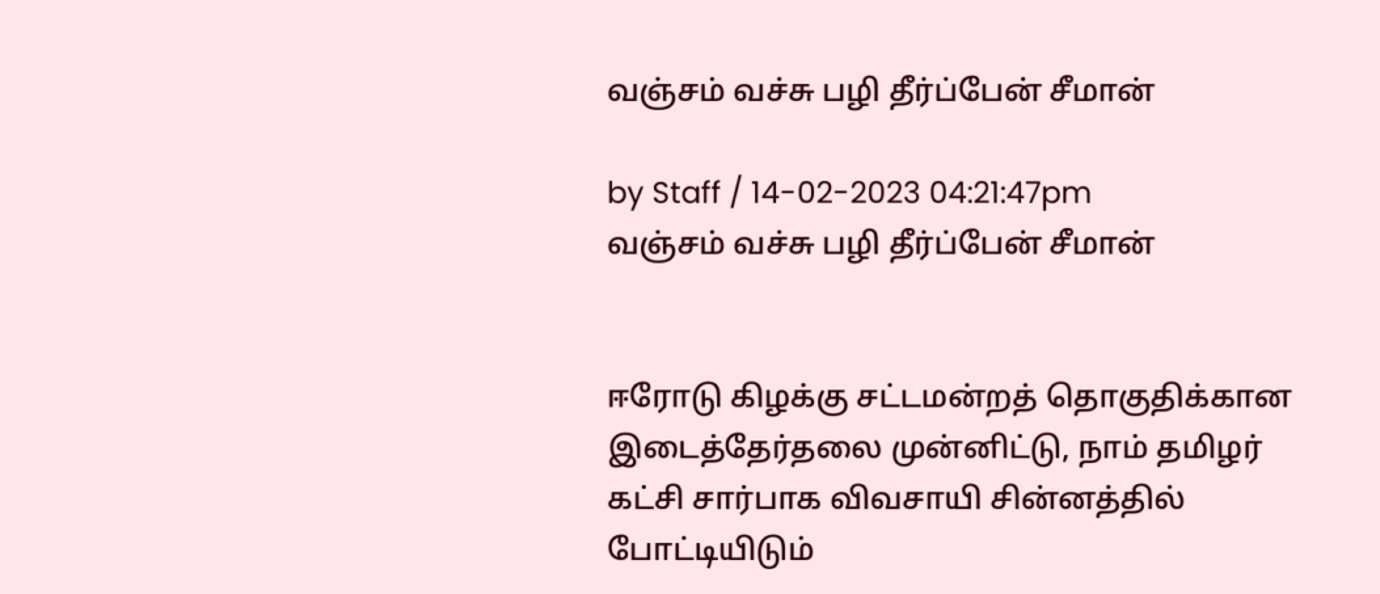வஞ்சம் வச்சு பழி தீர்ப்பேன் சீமான்

by Staff / 14-02-2023 04:21:47pm
வஞ்சம் வச்சு பழி தீர்ப்பேன் சீமான்


ஈரோடு கிழக்கு சட்டமன்றத் தொகுதிக்கான இடைத்தேர்தலை முன்னிட்டு, நாம் தமிழர் கட்சி சார்பாக விவசாயி சின்னத்தில் போட்டியிடும்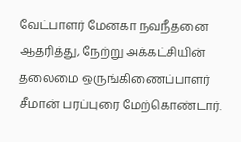வேட்பாளர் மேனகா நவநீதனை ஆதரித்து, நேற்று அக்கட்சியின் தலைமை ஒருங்கிணைப்பாளர் சீமான் பரப்புரை மேற்கொண்டார்.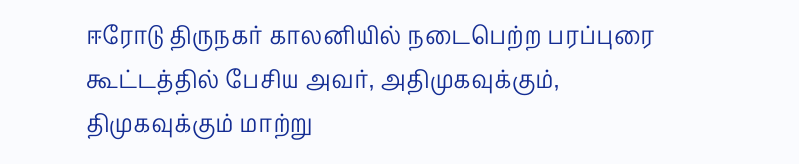ஈரோடு திருநகர் காலனியில் நடைபெற்ற பரப்புரை கூட்டத்தில் பேசிய அவர், அதிமுகவுக்கும், திமுகவுக்கும் மாற்று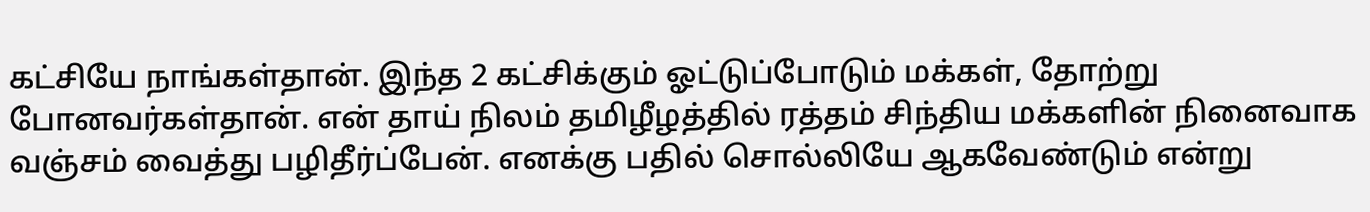கட்சியே நாங்கள்தான். இந்த 2 கட்சிக்கும் ஓட்டுப்போடும் மக்கள், தோற்று போனவர்கள்தான். என் தாய் நிலம் தமிழீழத்தில் ரத்தம் சிந்திய மக்களின் நினைவாக வஞ்சம் வைத்து பழிதீர்ப்பேன். எனக்கு பதில் சொல்லியே ஆகவேண்டும் என்று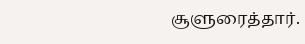சூளுரைத்தார்.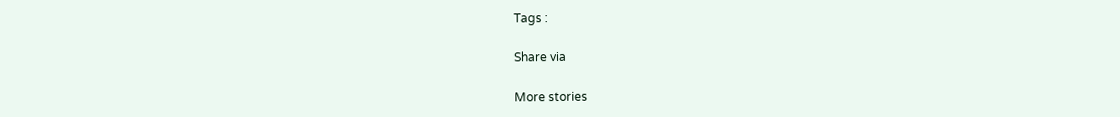Tags :

Share via

More stories